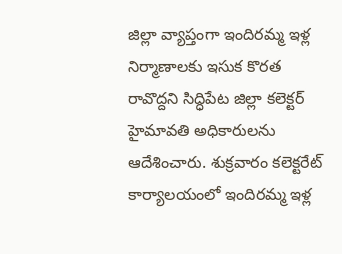జిల్లా వ్యాప్తంగా ఇందిరమ్మ ఇళ్ల నిర్మాణాలకు ఇసుక కొరత రావొద్దని సిద్ధిపేట జిల్లా కలెక్టర్ హైమావతి అధికారులను ఆదేశించారు. శుక్రవారం కలెక్టరేట్ కార్యాలయంలో ఇందిరమ్మ ఇళ్ల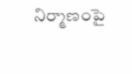నిర్మాణంపై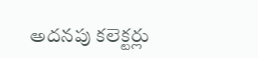అదనపు కలెక్టర్లు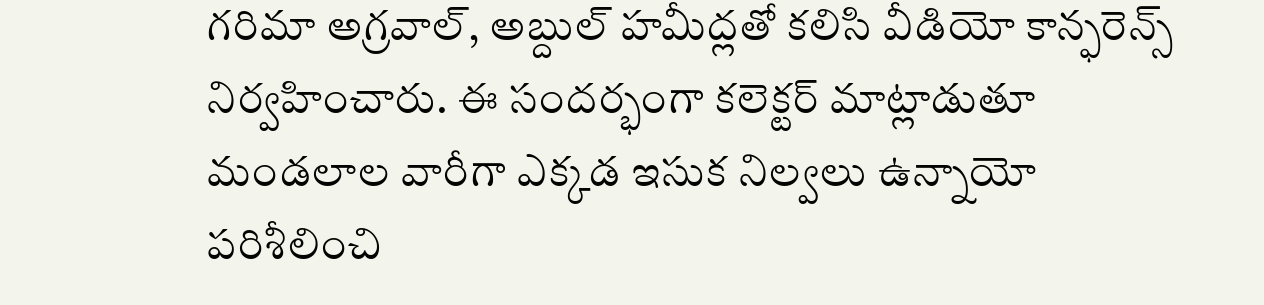గరిమా అగ్రవాల్, అబ్దుల్ హమీద్లతో కలిసి వీడియో కాన్ఫరెన్స్ నిర్వహించారు. ఈ సందర్భంగా కలెక్టర్ మాట్లాడుతూ మండలాల వారీగా ఎక్కడ ఇసుక నిల్వలు ఉన్నాయో పరిశీలించి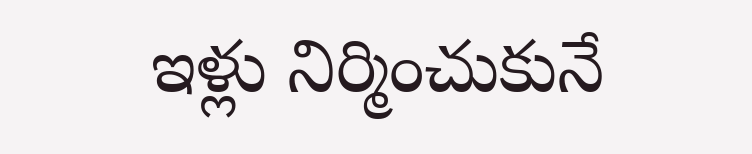ఇళ్లు నిర్మించుకునే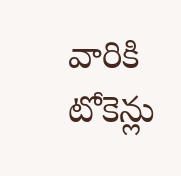వారికి టోకెన్లు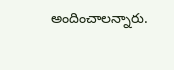అందించాలన్నారు.